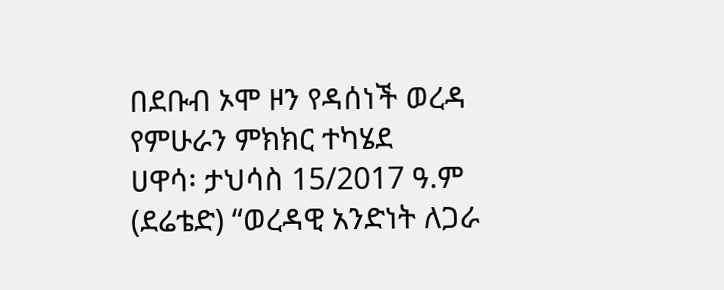በደቡብ ኦሞ ዞን የዳሰነች ወረዳ የምሁራን ምክክር ተካሄደ
ሀዋሳ፡ ታህሳስ 15/2017 ዓ.ም (ደሬቴድ) “ወረዳዊ አንድነት ለጋራ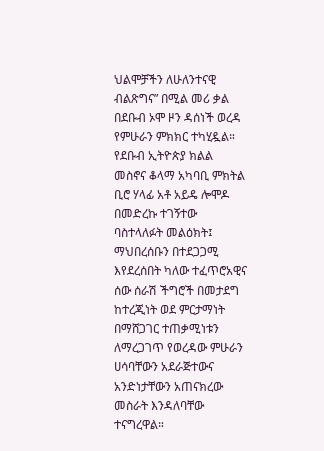ህልሞቻችን ለሁለንተናዊ ብልጽግና” በሚል መሪ ቃል በደቡብ ኦሞ ዞን ዳሰነች ወረዳ የምሁራን ምክክር ተካሂዷል።
የደቡብ ኢትዮጵያ ክልል መስኖና ቆላማ አካባቢ ምክትል ቢሮ ሃላፊ አቶ አይዴ ሎሞዶ በመድረኩ ተገኝተው ባስተላለፉት መልዕክት፤ ማህበረሰቡን በተደጋጋሚ እየደረሰበት ካለው ተፈጥሮአዊና ሰው ሰራሽ ችግሮች በመታደግ ከተረጂነት ወደ ምርታማነት በማሸጋገር ተጠቃሚነቱን ለማረጋገጥ የወረዳው ምሁራን ሀሳባቸውን አደራጅተውና አንድነታቸውን አጠናክረው መስራት እንዳለባቸው ተናግረዋል።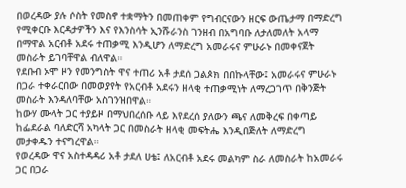በወረዳው ያሉ ሶስት የመስኖ ተቋማትን በመጠቀም የግብርናውን ዘርፍ ውጤታማ በማድረግ የሚቀርቡ እርዳታዎችን እና የእንስሳት ኢንሹራንስ ገንዘብ በአግባቡ ለታለመለት አላማ በማዋል አርብቶ አደሩ ተጠቃሚ እንዲሆን ለማድረግ አመራሩና ምሁራኑ በመቀናጀት መስራት ይገባቸዋል ብለዋል።
የደቡብ ኦሞ ዞን የመንግስት ዋና ተጠሪ አቶ ታደሰ ጋልጶክ በበኩላቸው፤ አመራሩና ምሁራኑ በጋራ ተቀራርበው በመወያየት የአርብቶ አደሩን ዘላቂ ተጠቃሚነት ለማረጋገጥ በቅንጅት መስራት እንዳለባቸው አስገንዝበዋል።
ከውሃ ሙላት ጋር ተያይዞ በማህበረሰቡ ላይ እየደረሰ ያለውን ጫና ለመቅረፍ በቀጣይ ከፌደራል ባለድርሻ አካላት ጋር በመስራት ዘላቂ መፍትሔ እንዲበጅለት ለማድረግ መታቀዱን ተናግረዋል።
የወረዳው ዋና አስተዳዳሪ አቶ ታደለ ሀቴ፤ ለአርብቶ አደሩ መልካም ስራ ለመስራት ከአመራሩ ጋር በጋራ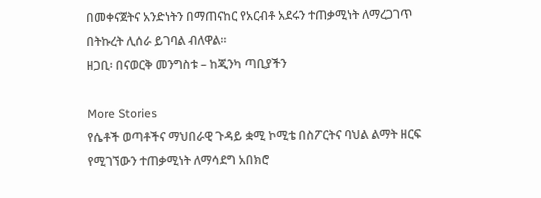በመቀናጀትና አንድነትን በማጠናከር የአርብቶ አደሩን ተጠቃሚነት ለማረጋገጥ በትኩረት ሊሰራ ይገባል ብለዋል።
ዘጋቢ፡ በናወርቅ መንግስቱ – ከጂንካ ጣቢያችን

More Stories
የሴቶች ወጣቶችና ማህበራዊ ጉዳይ ቋሚ ኮሚቴ በስፖርትና ባህል ልማት ዘርፍ የሚገኘውን ተጠቃሚነት ለማሳደግ አበክሮ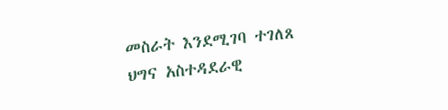መስራት እንደሚገባ ተገለጸ
ህግና አስተዳደራዊ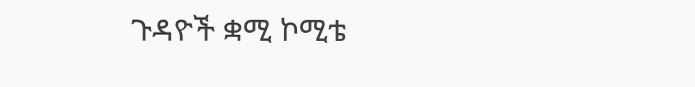ጉዳዮች ቋሚ ኮሚቴ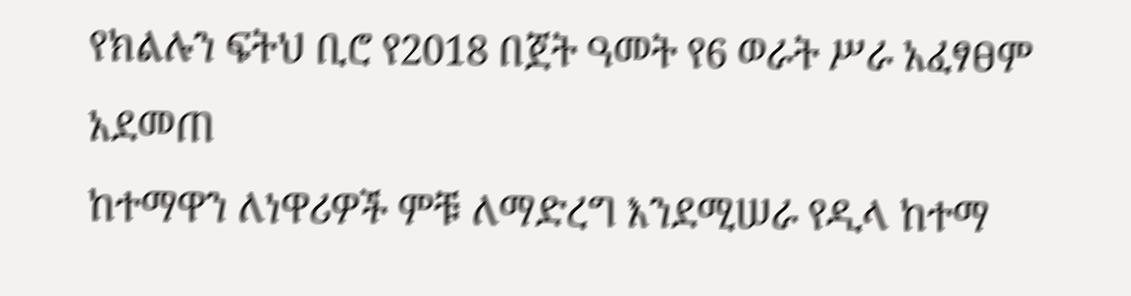የክልሉን ፍትህ ቢሮ የ2018 በጀት ዓመት የ6 ወራት ሥራ አፈፃፀም አደመጠ
ከተማዋን ለነዋሪዎች ምቹ ለማድረግ እንደሚሠራ የዲላ ከተማ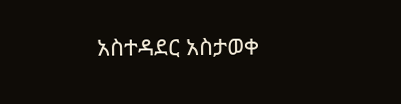አስተዳደር አስታወቀ